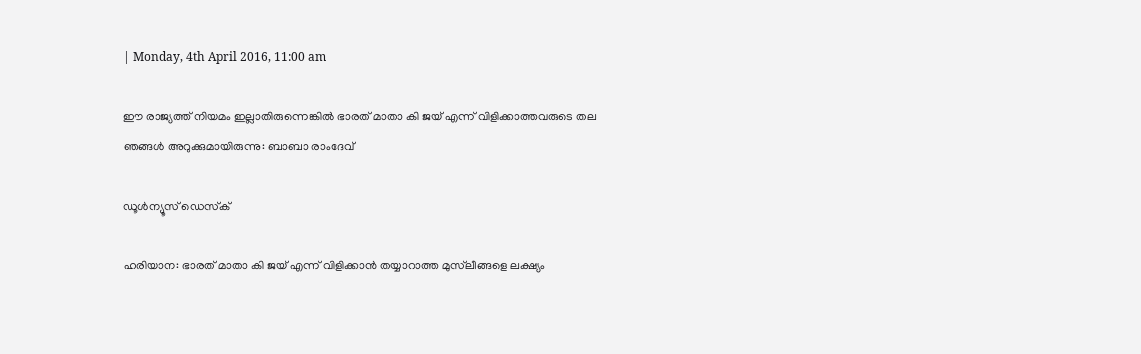| Monday, 4th April 2016, 11:00 am

ഈ രാജ്യത്ത് നിയമം ഇല്ലാതിരുന്നെങ്കില്‍ ഭാരത് മാതാ കി ജയ് എന്ന് വിളിക്കാത്തവരുടെ തല ഞങ്ങള്‍ അറുക്കുമായിരുന്നു: ബാബാ രാംദേവ്

ഡൂള്‍ന്യൂസ് ഡെസ്‌ക്

ഹരിയാന: ഭാരത് മാതാ കി ജയ് എന്ന് വിളിക്കാന്‍ തയ്യാറാത്ത മുസ്‌ലീങ്ങളെ ലക്ഷ്യം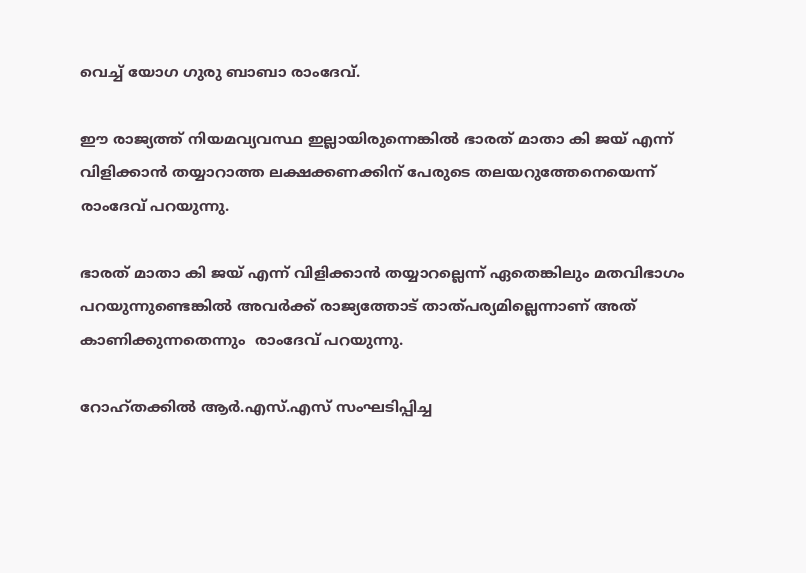വെച്ച് യോഗ ഗുരു ബാബാ രാംദേവ്.

ഈ രാജ്യത്ത് നിയമവ്യവസ്ഥ ഇല്ലായിരുന്നെങ്കില്‍ ഭാരത് മാതാ കി ജയ് എന്ന് വിളിക്കാന്‍ തയ്യാറാത്ത ലക്ഷക്കണക്കിന് പേരുടെ തലയറുത്തേനെയെന്ന് രാംദേവ് പറയുന്നു.

ഭാരത് മാതാ കി ജയ് എന്ന് വിളിക്കാന്‍ തയ്യാറല്ലെന്ന് ഏതെങ്കിലും മതവിഭാഗം പറയുന്നുണ്ടെങ്കില്‍ അവര്‍ക്ക് രാജ്യത്തോട് താത്പര്യമില്ലെന്നാണ് അത് കാണിക്കുന്നതെന്നും  രാംദേവ് പറയുന്നു.

റോഹ്തക്കില്‍ ആര്‍.എസ്.എസ് സംഘടിപ്പിച്ച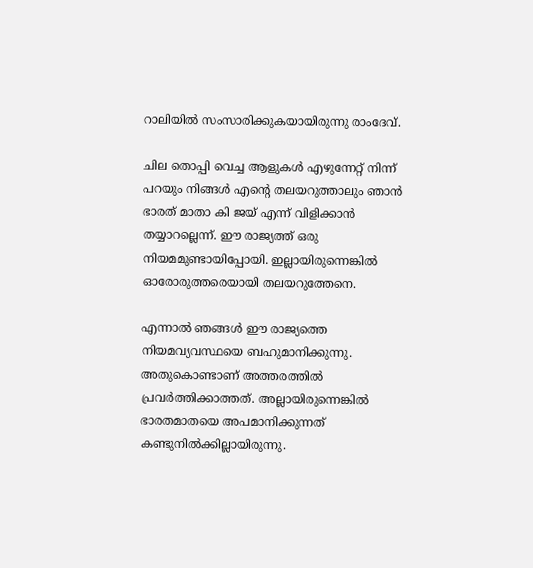റാലിയില്‍ സംസാരിക്കുകയായിരുന്നു രാംദേവ്.

ചില തൊപ്പി വെച്ച ആളുകള്‍ എഴുന്നേറ്റ് നിന്ന് പറയും നിങ്ങള്‍ എന്റെ തലയറുത്താലും ഞാന്‍ ഭാരത് മാതാ കി ജയ് എന്ന് വിളിക്കാന്‍ തയ്യാറല്ലെന്ന്. ഈ രാജ്യത്ത് ഒരു നിയമമുണ്ടായിപ്പോയി. ഇല്ലായിരുന്നെങ്കില്‍ ഓരോരുത്തരെയായി തലയറുത്തേനെ.

എന്നാല്‍ ഞങ്ങള്‍ ഈ രാജ്യത്തെ നിയമവ്യവസ്ഥയെ ബഹുമാനിക്കുന്നു. അതുകൊണ്ടാണ് അത്തരത്തില്‍ പ്രവര്‍ത്തിക്കാത്തത്. അല്ലായിരുന്നെങ്കില്‍ ഭാരതമാതയെ അപമാനിക്കുന്നത് കണ്ടുനില്‍ക്കില്ലായിരുന്നു.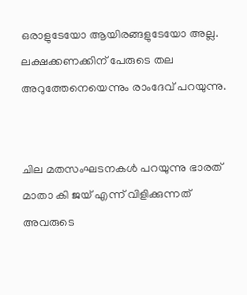ഒരാളുടേയോ ആയിരങ്ങളുടേയോ അല്ല. ലക്ഷക്കണക്കിന് പേരുടെ തല അറുത്തേനെയെന്നും രാംദേവ് പറയുന്നു.


ചില മതസംഘടനകള്‍ പറയുന്നു ഭാരത് മാതാ കി ജയ് എന്ന് വിളിക്കുന്നത് അവരുടെ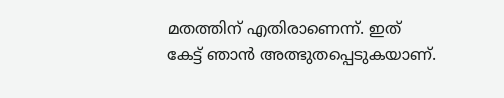മതത്തിന് എതിരാണെന്ന്. ഇത് കേട്ട് ഞാന്‍ അത്ഭുതപ്പെടുകയാണ്.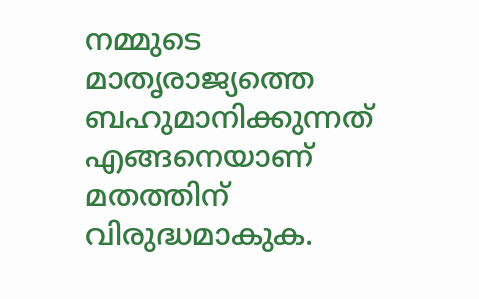നമ്മുടെ മാതൃരാജ്യത്തെ ബഹുമാനിക്കുന്നത് എങ്ങനെയാണ് മതത്തിന് വിരുദ്ധമാകുക.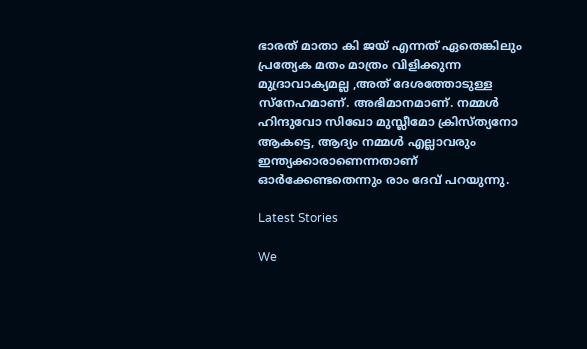ഭാരത് മാതാ കി ജയ് എന്നത് ഏതെങ്കിലും പ്രത്യേക മതം മാത്രം വിളിക്കുന്ന മുദ്രാവാക്യമല്ല ,അത് ദേശത്തോടുള്ള സ്നേഹമാണ്. അഭിമാനമാണ്. നമ്മള്‍ ഹിന്ദുവോ സിഖോ മുസ്ലീമോ ക്രിസ്ത്യനോ ആകട്ടെ, ആദ്യം നമ്മള്‍ എല്ലാവരും ഇന്ത്യക്കാരാണെന്നതാണ് ഓര്‍ക്കേണ്ടതെന്നും രാം ദേവ് പറയുന്നു.

Latest Stories

We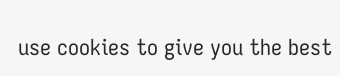use cookies to give you the best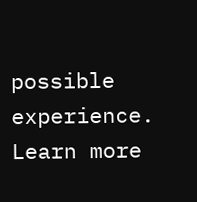possible experience. Learn more